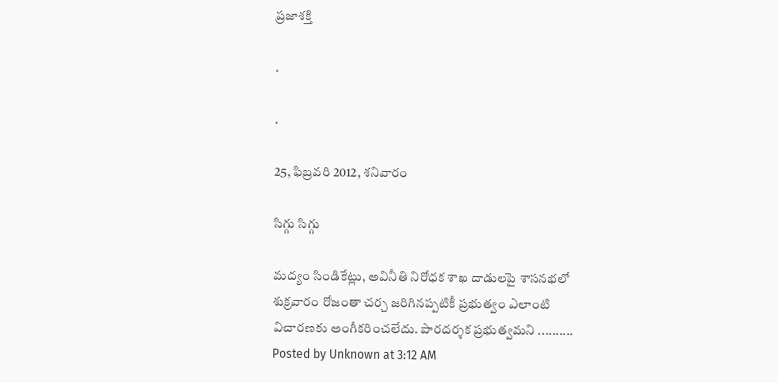ప్రజాశక్తి

.

.

25, ఫిబ్రవరి 2012, శనివారం

సిగ్గు సిగ్గు

మద్యం సిండికేట్లు, అవినీతి నిరోధక శాఖ దాడులపై శాసనభలో శుక్రవారం రోజంతా చర్చ జరిగినప్పటికీ ప్రభుత్వం ఎలాంటి విచారణకు అంగీకరించలేదు. పారదర్శక ప్రభుత్వమని ..........
Posted by Unknown at 3:12 AM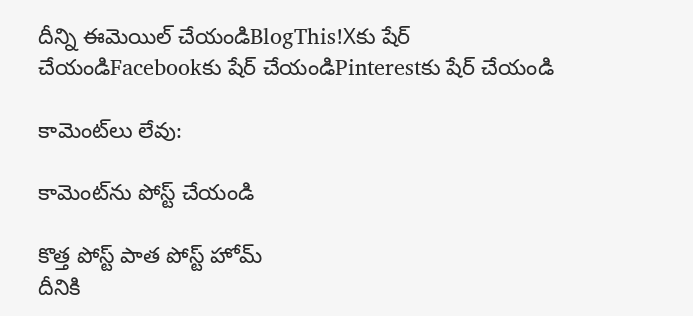దీన్ని ఈమెయిల్‌ చేయండిBlogThis!Xకు షేర్ చేయండిFacebookకు షేర్ చేయండిPinterestకు షేర్ చేయండి

కామెంట్‌లు లేవు:

కామెంట్‌ను పోస్ట్ చేయండి

కొత్త పోస్ట్ పాత పోస్ట్ హోమ్
దీనికి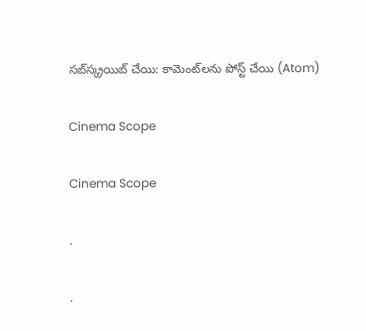సబ్‌స్క్రయిబ్ చేయి: కామెంట్‌లను పోస్ట్ చేయి (Atom)

Cinema Scope

Cinema Scope

.

.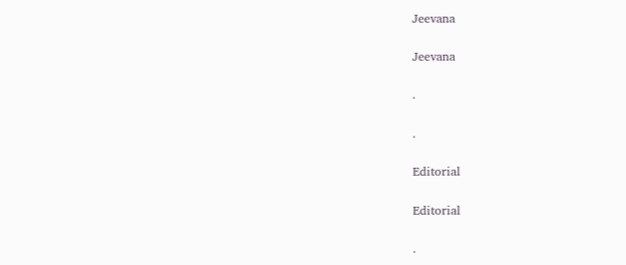Jeevana

Jeevana

.

.

Editorial

Editorial

.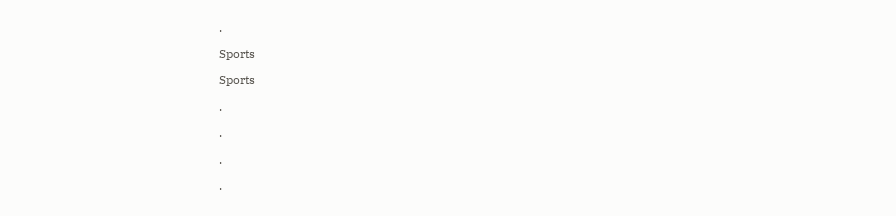.

Sports

Sports

.

.

.

.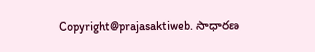Copyright@prajasaktiweb. సాధారణ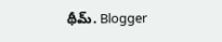థీమ్. Blogger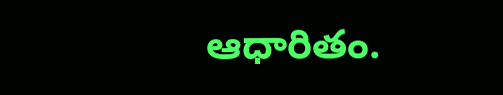ఆధారితం.